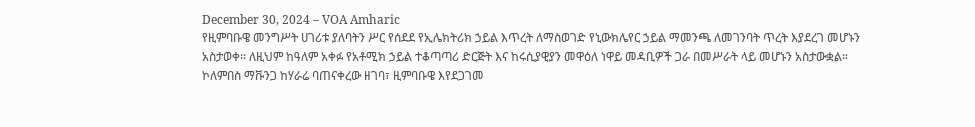December 30, 2024 – VOA Amharic
የዚምባቡዌ መንግሥት ሀገሪቱ ያለባትን ሥር የሰደደ የኢሌክትሪክ ኃይል እጥረት ለማስወገድ የኒውክሌየር ኃይል ማመንጫ ለመገንባት ጥረት እያደረገ መሆኑን አስታወቀ፡፡ ለዚህም ከዓለም አቀፉ የአቶሚክ ኃይል ተቆጣጣሪ ድርጅት እና ከሩሲያዊያን መዋዕለ ነዋይ መዳቢዎች ጋራ በመሥራት ላይ መሆኑን አስታውቋል።
ኮለምበስ ማቩንጋ ከሃራሬ ባጠናቀረው ዘገባ፣ ዚምባቡዌ እየደጋገመ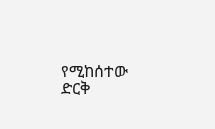የሚከሰተው ድርቅ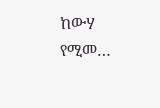ከውሃ የሚመ…